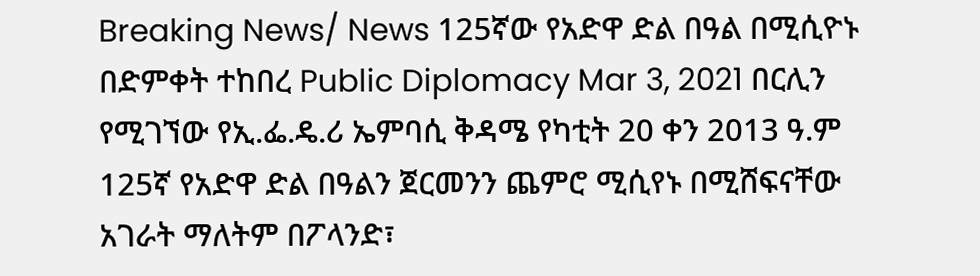Breaking News/ News 125ኛው የአድዋ ድል በዓል በሚሲዮኑ በድምቀት ተከበረ Public Diplomacy Mar 3, 2021 በርሊን የሚገኘው የኢ.ፌ.ዴ.ሪ ኤምባሲ ቅዳሜ የካቲት 20 ቀን 2013 ዓ.ም 125ኛ የአድዋ ድል በዓልን ጀርመንን ጨምሮ ሚሲየኑ በሚሸፍናቸው አገራት ማለትም በፖላንድ፣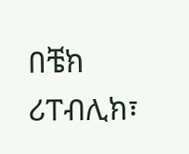በቼክ ሪፐብሊክ፣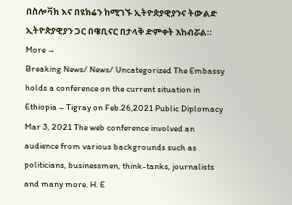በስሎቫክ እና በዩክሬን ከሚገኙ ኢትዮጵያዊያንና ትውልድ ኢትዮጵያዊያን ጋር በዌቢናር በታላቅ ድምቀት አከብሯል። More →
Breaking News/ News/ Uncategorized The Embassy holds a conference on the current situation in Ethiopia – Tigray on Feb.26,2021 Public Diplomacy Mar 3, 2021 The web conference involved an audience from various backgrounds such as politicians, businessmen, think-tanks, journalists and many more. H. E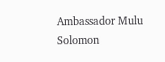Ambassador Mulu Solomon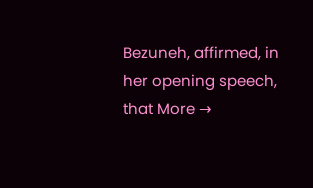Bezuneh, affirmed, in her opening speech, that More →